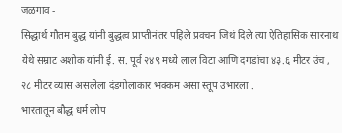जळगाव -
सिद्धार्थ गौतम बुद्ध यांनी बुद्धत्व प्राप्तीनंतर पहिले प्रवचन जिथं दिले त्या ऐतिहासिक सारनाथ येथे सम्राट अशोक यांनी ई. स. पूर्व २४९ मध्ये लाल विटा आणि दगडांचा ४३.६ मीटर उंच , २८ मीटर व्यास असलेला दंडगोलाकार भक्कम असा स्तूप उभारला .
भारतातून बौद्ध धर्म लोप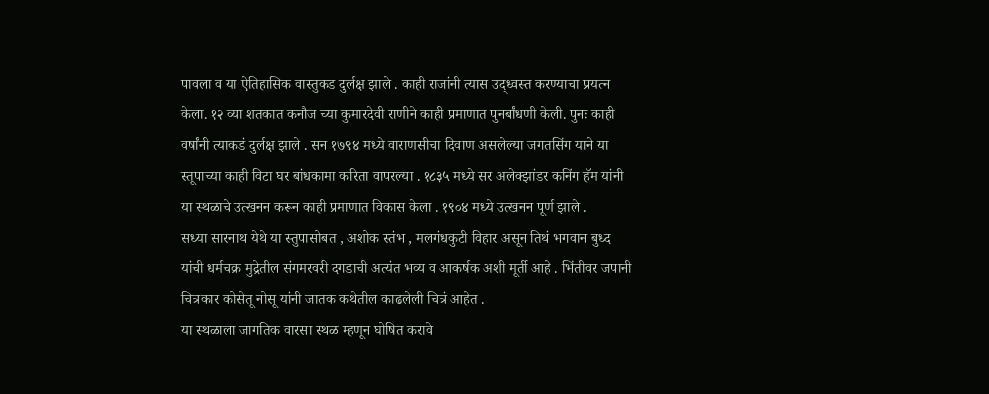पावला व या ऐतिहासिक वास्तुकड दुर्लक्ष झाले . काही राजांनी त्यास उद्ध्वस्त करण्याचा प्रयत्न केला. १२ व्या शतकात कनौज च्या कुमारदेवी राणीने काही प्रमाणात पुनर्बांधणी केली. पुनः काही वर्षांनी त्याकडं दुर्लक्ष झाले . सन १७९४ मध्ये वाराणसीचा दिवाण असलेल्या जगतसिंग याने या स्तूपाच्या काही विटा घर बांधकामा करिता वापरल्या . १८३५ मध्ये सर अलेक्झांडर कनिंग हॅम यांनी या स्थळाचे उत्खनन करून काही प्रमाणात विकास केला . १९०४ मध्ये उत्खनन पूर्ण झाले .
सध्या सारनाथ येथे या स्तुपासोबत , अशोक स्तंभ , मलगंधकुटी विहार असून तिथं भगवान बुध्द यांची धर्मचक्र मुद्रेतील संगमरवरी दगडाची अत्यंत भव्य व आकर्षक अशी मूर्ती आहे . भिंतीवर जपानी चित्रकार कोसेतू नोसू यांनी जातक कथेतील काढलेली चित्रं आहेत .
या स्थळाला जागतिक वारसा स्थळ म्हणून घोषित करावे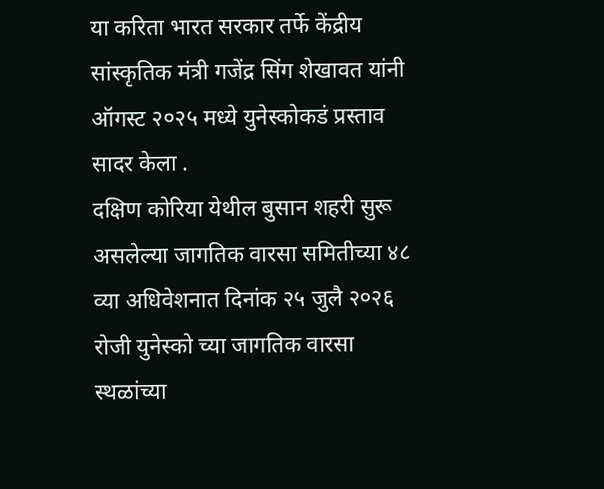या करिता भारत सरकार तर्फे केंद्रीय सांस्कृतिक मंत्री गजेंद्र सिंग शेखावत यांनी ऑगस्ट २०२५ मध्ये युनेस्कोकडं प्रस्ताव सादर केला .
दक्षिण कोरिया येथील बुसान शहरी सुरू असलेल्या जागतिक वारसा समितीच्या ४८ व्या अधिवेशनात दिनांक २५ जुलै २०२६ रोजी युनेस्को च्या जागतिक वारसा स्थळांच्या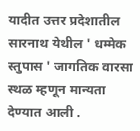यादीत उत्तर प्रदेशातील सारनाथ येथील ' धम्मेक स्तुपास ' जागतिक वारसा स्थळ म्हणून मान्यता देण्यात आली .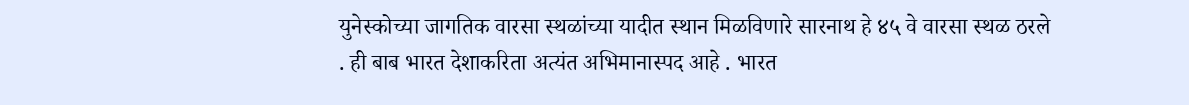युनेस्कोच्या जागतिक वारसा स्थळांच्या यादीत स्थान मिळविणारे सारनाथ हे ४५ वे वारसा स्थळ ठरले . ही बाब भारत देशाकरिता अत्यंत अभिमानास्पद आहे . भारत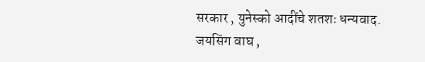सरकार , युनेस्को आदींचे शतशः धन्यवाद.
जयसिंग वाघ ,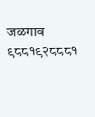जळगाव
९८८१९२८८८१